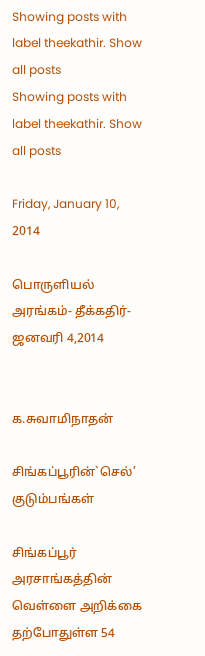Showing posts with label theekathir. Show all posts
Showing posts with label theekathir. Show all posts

Friday, January 10, 2014

பொருளியல் அரங்கம்- தீக்கதிர்- ஜனவரி 4,2014


க.சுவாமிநாதன்

சிங்கப்பூரின்`செல்’ குடும்பங்கள்

சிங்கப்பூர் அரசாங்கத்தின் வெள்ளை அறிக்கை தற்போதுள்ள 54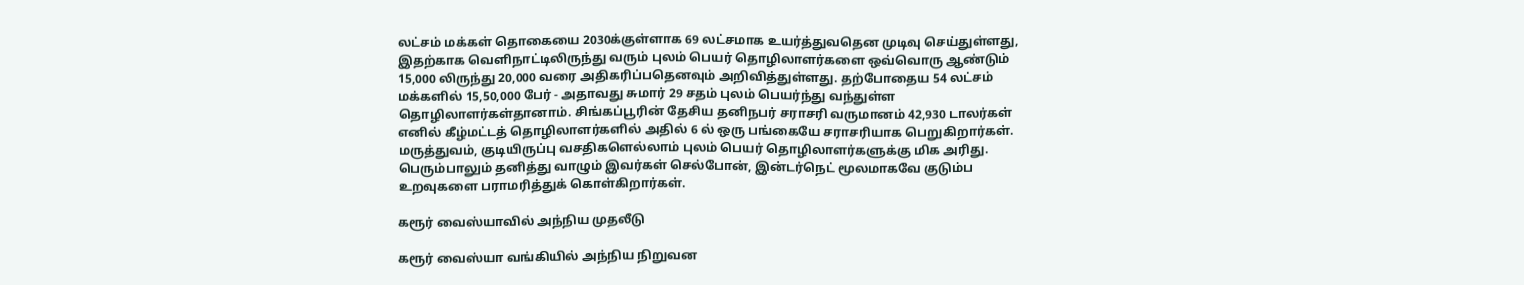லட்சம் மக்கள் தொகையை 2030க்குள்ளாக 69 லட்சமாக உயர்த்துவதென முடிவு செய்துள்ளது, இதற்காக வெளிநாட்டிலிருந்து வரும் புலம் பெயர் தொழிலாளர்களை ஒவ்வொரு ஆண்டும் 15,000 லிருந்து 20,000 வரை அதிகரிப்பதெனவும் அறிவித்துள்ளது. தற்போதைய 54 லட்சம் மக்களில் 15,50,000 பேர் - அதாவது சுமார் 29 சதம் புலம் பெயர்ந்து வந்துள்ள தொழிலாளர்கள்தானாம். சிங்கப்பூரின் தேசிய தனிநபர் சராசரி வருமானம் 42,930 டாலர்கள் எனில் கீழ்மட்டத் தொழிலாளர்களில் அதில் 6 ல் ஒரு பங்கையே சராசரியாக பெறுகிறார்கள். மருத்துவம், குடியிருப்பு வசதிகளெல்லாம் புலம் பெயர் தொழிலாளர்களுக்கு மிக அரிது. பெரும்பாலும் தனித்து வாழும் இவர்கள் செல்போன், இன்டர்நெட் மூலமாகவே குடும்ப உறவுகளை பராமரித்துக் கொள்கிறார்கள்.

கரூர் வைஸ்யாவில் அந்நிய முதலீடு

கரூர் வைஸ்யா வங்கியில் அந்நிய நிறுவன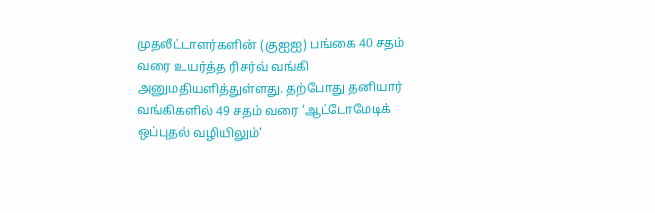முதலீட்டாளர்களின் (குஐஐ) பங்கை 40 சதம் வரை உயர்த்த ரிசர்வ் வங்கி அனுமதியளித்துள்ளது. தற்போது தனியார் வங்கிகளில் 49 சதம் வரை ‘ஆட்டோமேடிக் ஒப்புதல் வழியிலும்‘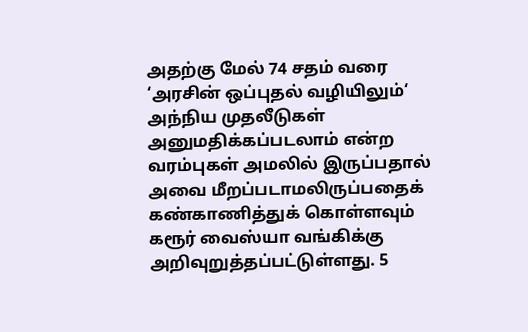அதற்கு மேல் 74 சதம் வரை ‘அரசின் ஒப்புதல் வழியிலும்‘ அந்நிய முதலீடுகள் அனுமதிக்கப்படலாம் என்ற வரம்புகள் அமலில் இருப்பதால் அவை மீறப்படாமலிருப்பதைக் கண்காணித்துக் கொள்ளவும் கரூர் வைஸ்யா வங்கிக்கு அறிவுறுத்தப்பட்டுள்ளது. 5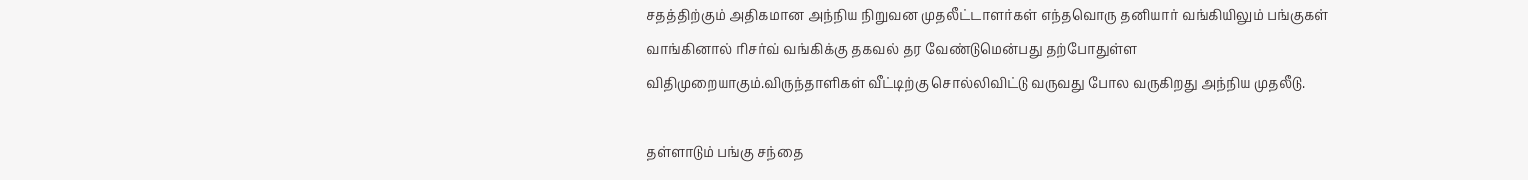சதத்திற்கும் அதிகமான அந்நிய நிறுவன முதலீட்டாளர்கள் எந்தவொரு தனியார் வங்கியிலும் பங்குகள் வாங்கினால் ரிசர்வ் வங்கிக்கு தகவல் தர வேண்டுமென்பது தற்போதுள்ள விதிமுறையாகும்.விருந்தாளிகள் வீட்டிற்கு சொல்லிவிட்டு வருவது போல வருகிறது அந்நிய முதலீடு.

தள்ளாடும் பங்கு சந்தை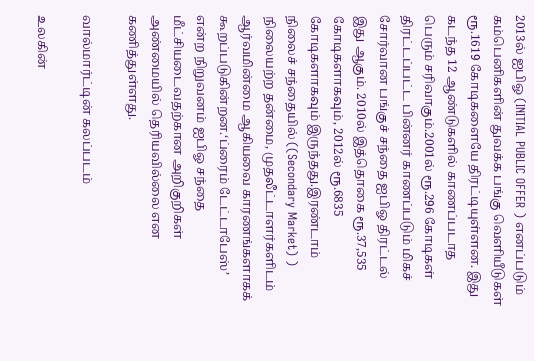2013ல் ஐபிஓ (INITIAL PUBLIC OFFER ) எனப்படும் கம்பெனிகளின் துவக்க பங்கு வெளியீடுகள் ரூ.1619 கோடிகளையே திரட்டியுள்ளன. இது கடந்த 12 ஆண்டுகளில் காணப்படாத பெரும் சரிவாகும்.2001ல் ரூ.296 கோடிகள் திரட்டப்பட்ட பின்னர் காணப்படும் மிகச் சோர்வான பங்குச் சந்தை ஐபிஓ திரட்டல் இது ஆகும். 2010ல் இத்தொகை ரூ.37,535 கோடிகளாகவும், 2012ல் ரூ.6835 கோடிகளாகவும் இருந்தது.இரண்டாம் நிலைச் சந்தையில் ((Secondary Market) ) நிலையற்ற தன்மை, முதலீட்டாளர்களிடம் ஆர்வமின்மை ஆகியவை காரணங்களாகக் கூறப்படுகின்றன.‘ப்ரைம் டேட்டாபேஸ்’ என்ற நிறுவனம் ஐபிஓ சந்தை மீட்சியடைவதற்கான அறிகுறிகள் அண்மையில் தெரியவில்லை என கணித்துள்ளது.

வால்மார்ட்டின் கலப்படம்

உலகின்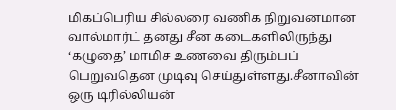மிகப்பெரிய சில்லரை வணிக நிறுவனமான வால்மார்ட் தனது சீன கடைகளிலிருந்து ‘கழுதை’ மாமிச உணவை திரும்பப் பெறுவதென முடிவு செய்துள்ளது.சீனாவின் ஒரு டிரில்லியன்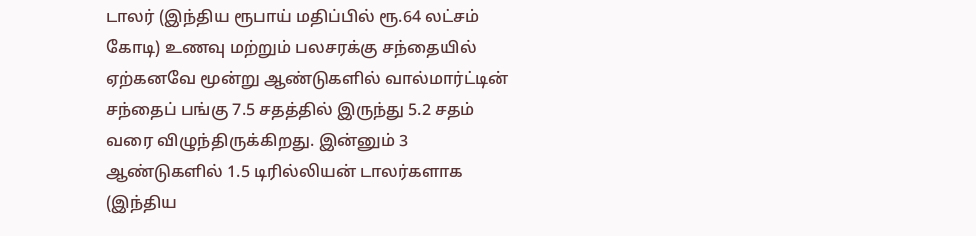டாலர் (இந்திய ரூபாய் மதிப்பில் ரூ.64 லட்சம் கோடி) உணவு மற்றும் பலசரக்கு சந்தையில் ஏற்கனவே மூன்று ஆண்டுகளில் வால்மார்ட்டின் சந்தைப் பங்கு 7.5 சதத்தில் இருந்து 5.2 சதம் வரை விழுந்திருக்கிறது. இன்னும் 3 ஆண்டுகளில் 1.5 டிரில்லியன் டாலர்களாக (இந்திய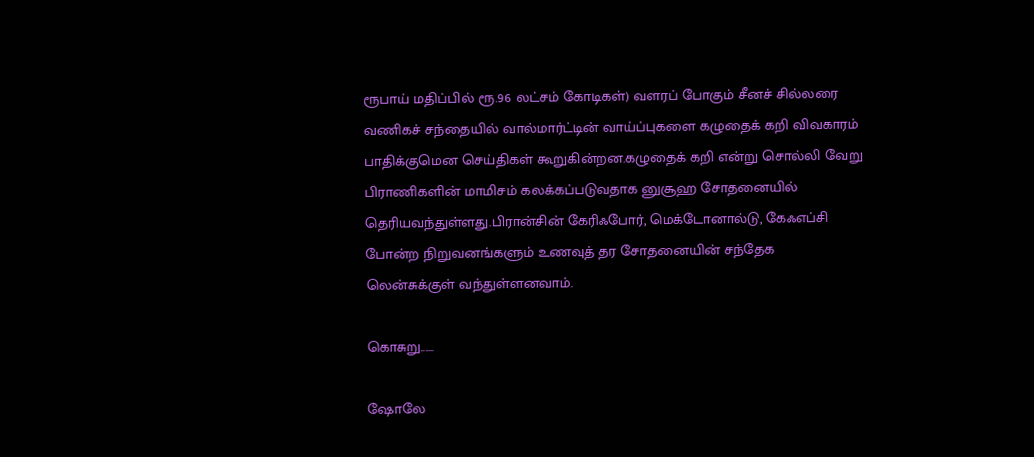ரூபாய் மதிப்பில் ரூ.96 லட்சம் கோடிகள்) வளரப் போகும் சீனச் சில்லரை வணிகச் சந்தையில் வால்மார்ட்டின் வாய்ப்புகளை கழுதைக் கறி விவகாரம் பாதிக்குமென செய்திகள் கூறுகின்றன.கழுதைக் கறி என்று சொல்லி வேறு பிராணிகளின் மாமிசம் கலக்கப்படுவதாக னுசூஹ சோதனையில் தெரியவந்துள்ளது.பிரான்சின் கேரிஃபோர், மெக்டோனால்டு, கேஃஎப்சி போன்ற நிறுவனங்களும் உணவுத் தர சோதனையின் சந்தேக லென்சுக்குள் வந்துள்ளனவாம்.

கொசுறு......

ஷோலே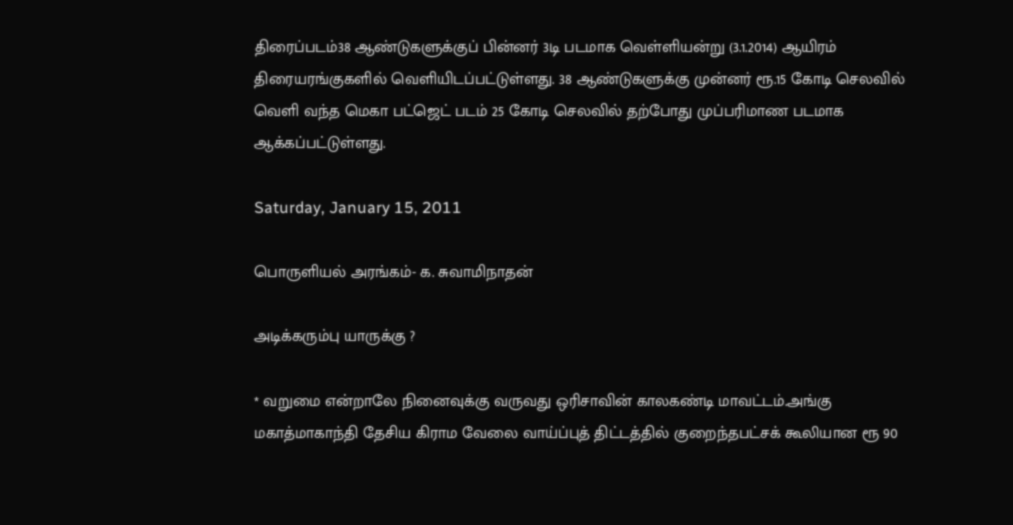திரைப்படம்38 ஆண்டுகளுக்குப் பின்னர் 3டி படமாக வெள்ளியன்று (3.1.2014) ஆயிரம் திரையரங்குகளில் வெளியிடப்பட்டுள்ளது. 38 ஆண்டுகளுக்கு முன்னர் ரூ.15 கோடி செலவில் வெளி வந்த மெகா பட்ஜெட் படம் 25 கோடி செலவில் தற்போது முப்பரிமாண படமாக ஆக்கப்பட்டுள்ளது.

Saturday, January 15, 2011

பொருளியல் அரங்கம்- க. சுவாமிநாதன்

அடிக்கரும்பு யாருக்கு ?

* வறுமை என்றாலே நினைவுக்கு வருவது ஒரிசாவின் காலகண்டி மாவட்டம்.அங்கு மகாத்மாகாந்தி தேசிய கிராம வேலை வாய்ப்புத் திட்டத்தில் குறைந்தபட்சக் கூலியான ரூ 90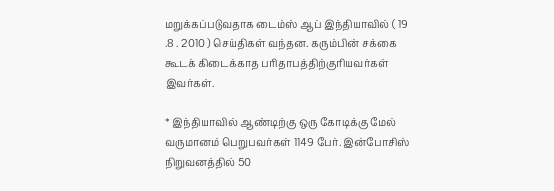மறுக்கப்படுவதாக டைம்ஸ் ஆப் இந்தியாவில் ( 19 .8 . 2010 ) செய்திகள் வந்தன. கரும்பின் சக்கை கூடக் கிடைக்காத பரிதாபத்திற்குரியவர்கள் இவர்கள்.

* இந்தியாவில் ஆண்டிற்கு ஒரு கோடிக்கு மேல் வருமானம் பெறுபவர்கள் 1149 பேர். இன்போசிஸ் நிறுவனத்தில் 50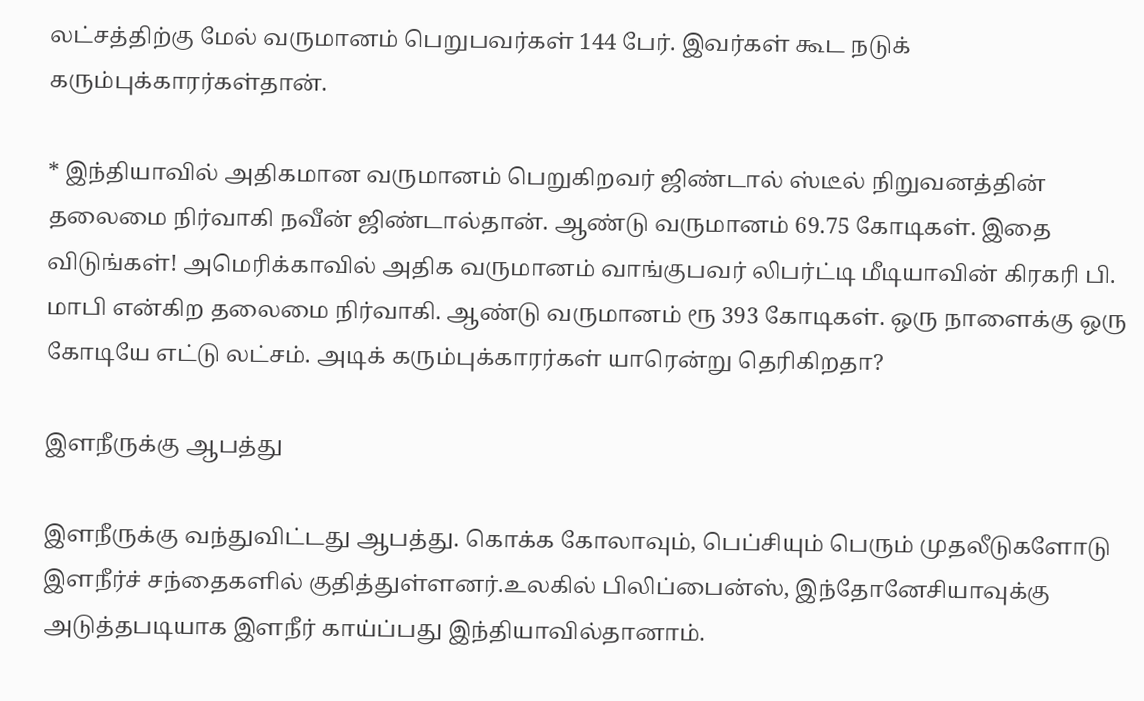லட்சத்திற்கு மேல் வருமானம் பெறுபவர்கள் 144 பேர். இவர்கள் கூட நடுக் கரும்புக்காரர்கள்தான்.

* இந்தியாவில் அதிகமான வருமானம் பெறுகிறவர் ஜிண்டால் ஸ்டீல் நிறுவனத்தின் தலைமை நிர்வாகி நவீன் ஜிண்டால்தான். ஆண்டு வருமானம் 69.75 கோடிகள். இதை விடுங்கள்! அமெரிக்காவில் அதிக வருமானம் வாங்குபவர் லிபர்ட்டி மீடியாவின் கிரகரி பி. மாபி என்கிற தலைமை நிர்வாகி. ஆண்டு வருமானம் ரூ 393 கோடிகள். ஒரு நாளைக்கு ஒரு கோடியே எட்டு லட்சம். அடிக் கரும்புக்காரர்கள் யாரென்று தெரிகிறதா?

இளநீருக்கு ஆபத்து

இளநீருக்கு வந்துவிட்டது ஆபத்து. கொக்க கோலாவும், பெப்சியும் பெரும் முதலீடுகளோடு இளநீர்ச் சந்தைகளில் குதித்துள்ளனர்.உலகில் பிலிப்பைன்ஸ், இந்தோனேசியாவுக்கு அடுத்தபடியாக இளநீர் காய்ப்பது இந்தியாவில்தானாம்.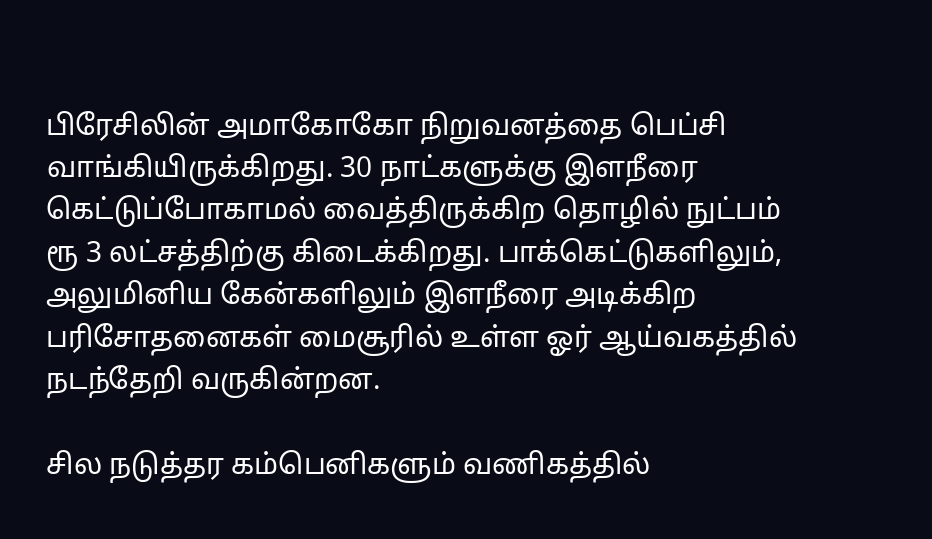பிரேசிலின் அமாகோகோ நிறுவனத்தை பெப்சி வாங்கியிருக்கிறது. 30 நாட்களுக்கு இளநீரை கெட்டுப்போகாமல் வைத்திருக்கிற தொழில் நுட்பம் ரூ 3 லட்சத்திற்கு கிடைக்கிறது. பாக்கெட்டுகளிலும், அலுமினிய கேன்களிலும் இளநீரை அடிக்கிற பரிசோதனைகள் மைசூரில் உள்ள ஓர் ஆய்வகத்தில் நடந்தேறி வருகின்றன.

சில நடுத்தர கம்பெனிகளும் வணிகத்தில்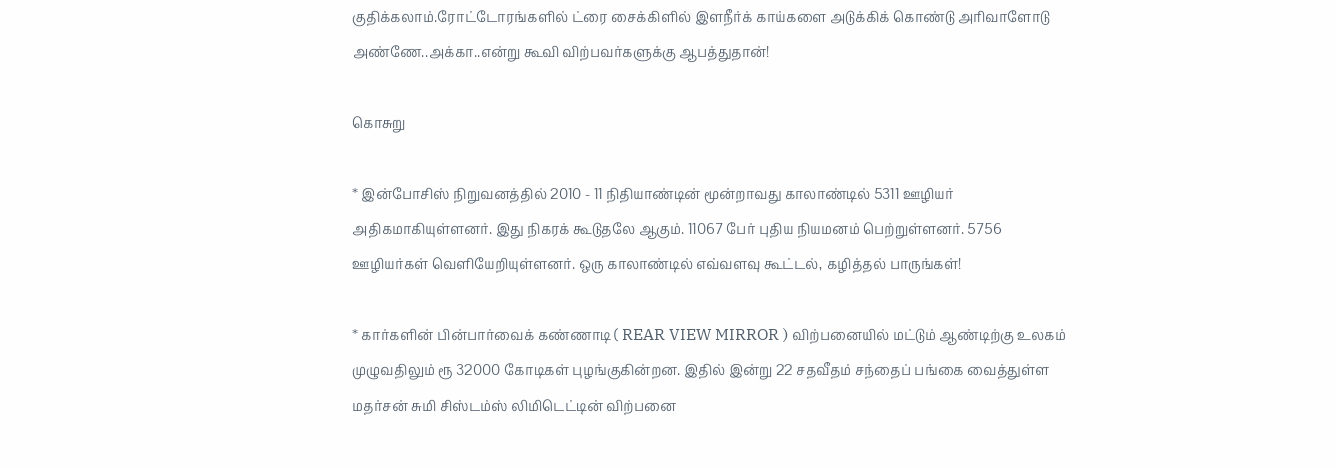குதிக்கலாம்.ரோட்டோரங்களில் ட்ரை சைக்கிளில் இளநீர்க் காய்களை அடுக்கிக் கொண்டு அரிவாளோடு அண்ணே..அக்கா..என்று கூவி விற்பவர்களுக்கு ஆபத்துதான்!

கொசுறு

* இன்போசிஸ் நிறுவனத்தில் 2010 - 11 நிதியாண்டின் மூன்றாவது காலாண்டில் 5311 ஊழியர் அதிகமாகியுள்ளனர். இது நிகரக் கூடுதலே ஆகும். 11067 பேர் புதிய நியமனம் பெற்றுள்ளனர். 5756 ஊழியர்கள் வெளியேறியுள்ளனர். ஒரு காலாண்டில் எவ்வளவு கூட்டல், கழித்தல் பாருங்கள்!

* கார்களின் பின்பார்வைக் கண்ணாடி ( REAR VIEW MIRROR ) விற்பனையில் மட்டும் ஆண்டிற்கு உலகம் முழுவதிலும் ரூ 32000 கோடிகள் புழங்குகின்றன. இதில் இன்று 22 சதவீதம் சந்தைப் பங்கை வைத்துள்ள மதர்சன் சுமி சிஸ்டம்ஸ் லிமிடெட்டின் விற்பனை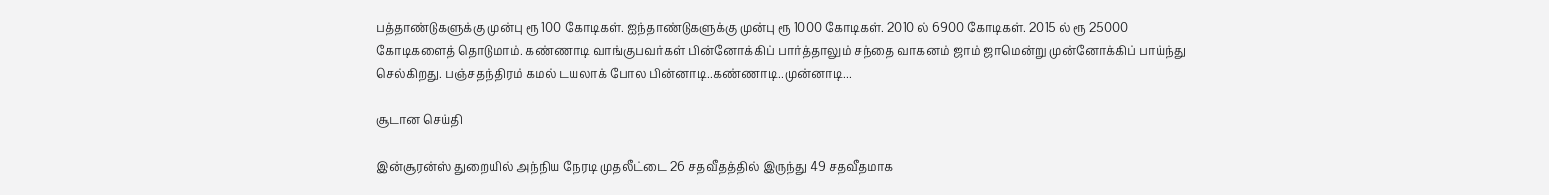பத்தாண்டுகளுக்கு முன்பு ரூ 100 கோடிகள். ஐந்தாண்டுகளுக்கு முன்பு ரூ 1000 கோடிகள். 2010 ல் 6900 கோடிகள். 2015 ல் ரூ 25000 கோடிகளைத் தொடுமாம். கண்ணாடி வாங்குபவர்கள் பின்னோக்கிப் பார்த்தாலும் சந்தை வாகனம் ஜாம் ஜாமென்று முன்னோக்கிப் பாய்ந்து செல்கிறது. பஞ்சதந்திரம் கமல் டயலாக் போல பின்னாடி..கண்ணாடி..முன்னாடி...

சூடான செய்தி

இன்சூரன்ஸ் துறையில் அந்நிய நேரடி முதலீட்டை 26 சதவீதத்தில் இருந்து 49 சதவீதமாக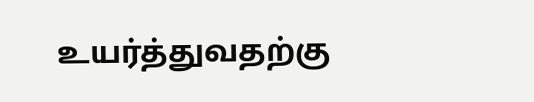உயர்த்துவதற்கு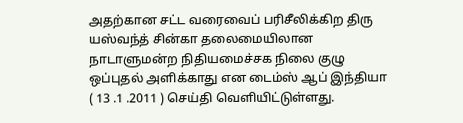அதற்கான சட்ட வரைவைப் பரிசீலிக்கிற திரு யஸ்வந்த் சின்கா தலைமையிலான நாடாளுமன்ற நிதியமைச்சக நிலை குழு ஒப்புதல் அளிக்காது என டைம்ஸ் ஆப் இந்தியா ( 13 .1 .2011 ) செய்தி வெளியிட்டுள்ளது.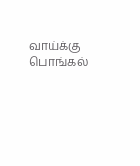வாய்க்கு பொங்கல்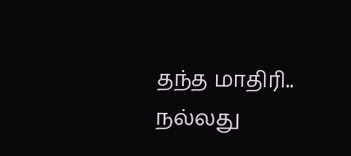தந்த மாதிரி.. நல்லது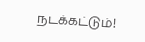நடக்கட்டும்!